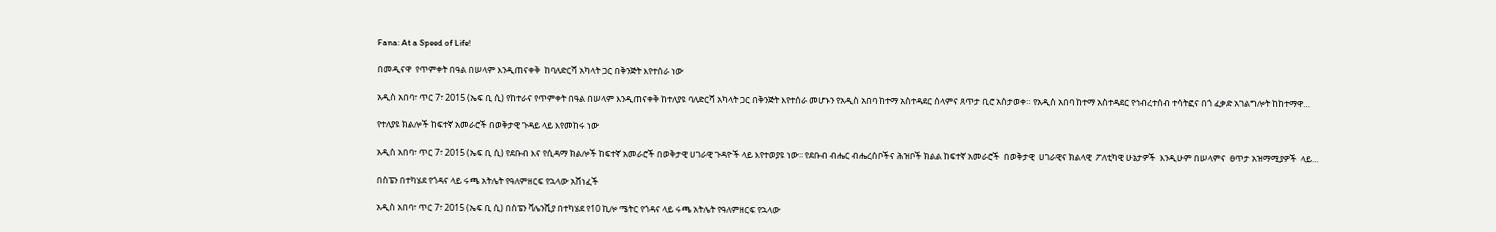Fana: At a Speed of Life!

በመዲናዋ  የጥምቀት በዓል በሠላም እንዲጠናቀቅ  ከባለድርሻ አካላት ጋር በቅንጅት እየተሰራ ነው

አዲስ አበባ፣ ጥር 7፣ 2015 (ኤፍ ቢ ሲ) የከተራና የጥምቀት በዓል በሠላም እንዲጠናቀቅ ከተለያዩ ባለድርሻ አካላት ጋር በቅንጅት እየተሰራ መሆኑን የአዲስ አበባ ከተማ አስተዳደር ሰላምና ጸጥታ ቢሮ አስታወቀ። የአዲስ አበባ ከተማ አስተዳደር የኅብረተሰብ ተሳትፎና በጎ ፈቃድ አገልግሎት ከከተማዋ…

የተለያዩ ክልሎች ከፍተኛ አመራሮች በወቅታዊ ጉዳይ ላይ እየመከሩ ነው

አዲስ አበባ፣ ጥር 7፣ 2015 (ኤፍ ቢ ሲ) የደቡብ እና የሲዳማ ክልሎች ከፍተኛ አመራሮች በወቅታዊ ሀገራዊ ጉዳዮች ላይ እየተወያዩ ነው፡፡ የደቡብ ብሔር ብሔረሰቦችና ሕዝቦች ክልል ከፍተኛ አመራሮች  በወቅታዊ  ሀገራዊና ክልላዊ  ፖለቲካዊ ሁኔታዎች  እንዲሁም በሠላምና  ፀጥታ አዝማሚያዎች  ላይ…

በስፔን በተካሄደ የጎዳና ላይ ሩጫ አትሌት የዓለምዘርፍ የኋላው አሸነፈች

አዲስ አበባ፣ ጥር 7፣ 2015 (ኤፍ ቢ ሲ) በስፔን ቫሌንሺያ በተካሄደ የ10 ኪሎ ሜትር የጎዳና ላይ ሩጫ አትሌት የዓለምዘርፍ የኋላው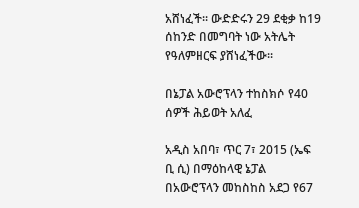አሸነፈች፡፡ ውድድሩን 29 ደቂቃ ከ19 ሰከንድ በመግባት ነው አትሌት የዓለምዘርፍ ያሸነፈችው፡፡

በኔፓል አውሮፕላን ተከስክሶ የ40 ሰዎች ሕይወት አለፈ

አዲስ አበባ፣ ጥር 7፣ 2015 (ኤፍ ቢ ሲ) በማዕከላዊ ኔፓል በአውሮፕላን መከስከስ አደጋ የ67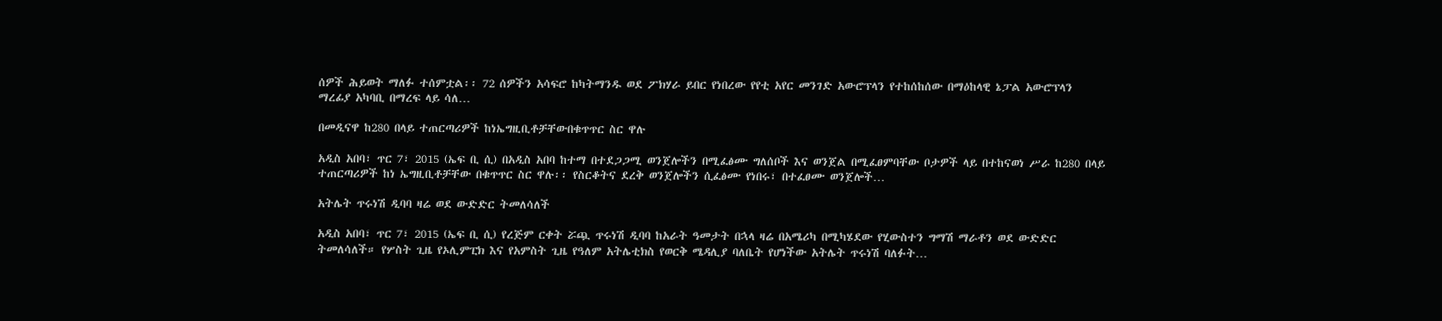ሰዎች ሕይወት ማለፉ ተሰምቷል፡፡ 72 ሰዎችን አሳፍሮ ከካትማንዱ ወደ ፖክሃራ ይበር የነበረው የየቲ አየር መንገድ አውሮፕላን የተከሰከሰው በማዕከላዊ ኔፓል አውሮፕላን ማረፊያ አካባቢ በማረፍ ላይ ሳለ…

በመዲናዋ ከ280 በላይ ተጠርጣሪዎች ከነኤግዚቢቶቻቸውበቁጥጥር ስር ዋሉ

አዲስ አበባ፣ ጥር 7፣ 2015 (ኤፍ ቢ ሲ) በአዲስ አበባ ከተማ በተደጋጋሚ ወንጀሎችን በሚፈፅሙ ግለሰቦች እና ወንጀል በሚፈፀምባቸው ቦታዎች ላይ በተከናወነ ሥራ ከ280 በላይ ተጠርጣሪዎች ከነ ኤግዚቢቶቻቸው በቁጥጥር ስር ዋሉ፡፡ የስርቆትና ደረቅ ወንጀሎችን ሲፈፅሙ የነበሩ፣ በተፈፀሙ ወንጀሎች…

አትሌት ጥሩነሽ ዲባባ ዛሬ ወደ ውድድር ትመለሳለች

አዲስ አበባ፣ ጥር 7፣ 2015 (ኤፍ ቢ ሲ) የረጅም ርቀት ሯጯ ጥሩነሽ ዲባባ ከአራት ዓመታት በኋላ ዛሬ በአሜሪካ በሚካሄደው የሂውስተን ግማሽ ማራቶን ወደ ውድድር ትመለሳለች። የሦስት ጊዜ የኦሊምፒክ እና የአምስት ጊዜ የዓለም አትሌቲክስ የወርቅ ሜዳሊያ ባለቤት የሆነችው አትሌት ጥሩነሽ ባለፉት…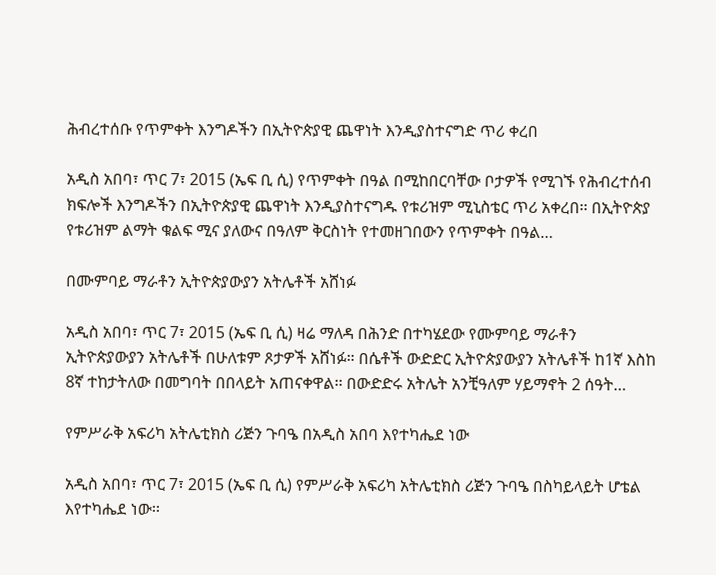ሕብረተሰቡ የጥምቀት እንግዶችን በኢትዮጵያዊ ጨዋነት እንዲያስተናግድ ጥሪ ቀረበ

አዲስ አበባ፣ ጥር 7፣ 2015 (ኤፍ ቢ ሲ) የጥምቀት በዓል በሚከበርባቸው ቦታዎች የሚገኙ የሕብረተሰብ ክፍሎች እንግዶችን በኢትዮጵያዊ ጨዋነት እንዲያስተናግዱ የቱሪዝም ሚኒስቴር ጥሪ አቀረበ፡፡ በኢትዮጵያ የቱሪዝም ልማት ቁልፍ ሚና ያለውና በዓለም ቅርስነት የተመዘገበውን የጥምቀት በዓል…

በሙምባይ ማራቶን ኢትዮጵያውያን አትሌቶች አሸነፉ

አዲስ አበባ፣ ጥር 7፣ 2015 (ኤፍ ቢ ሲ) ዛሬ ማለዳ በሕንድ በተካሄደው የሙምባይ ማራቶን ኢትዮጵያውያን አትሌቶች በሁለቱም ጾታዎች አሸነፉ። በሴቶች ውድድር ኢትዮጵያውያን አትሌቶች ከ1ኛ እስከ 8ኛ ተከታትለው በመግባት በበላይት አጠናቀዋል፡፡ በውድድሩ አትሌት አንቺዓለም ሃይማኖት 2 ሰዓት…

የምሥራቅ አፍሪካ አትሌቲክስ ሪጅን ጉባዔ በአዲስ አበባ እየተካሔደ ነው

አዲስ አበባ፣ ጥር 7፣ 2015 (ኤፍ ቢ ሲ) የምሥራቅ አፍሪካ አትሌቲክስ ሪጅን ጉባዔ በስካይላይት ሆቴል እየተካሔደ ነው፡፡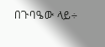በጉባዔው ላይ÷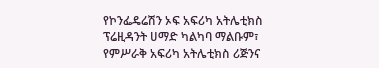የኮንፌዴሬሽን ኦፍ አፍሪካ አትሌቲክስ ፕሬዚዳንት ሀማድ ካልካባ ማልቡም፣ የምሥራቅ አፍሪካ አትሌቲክስ ሪጅንና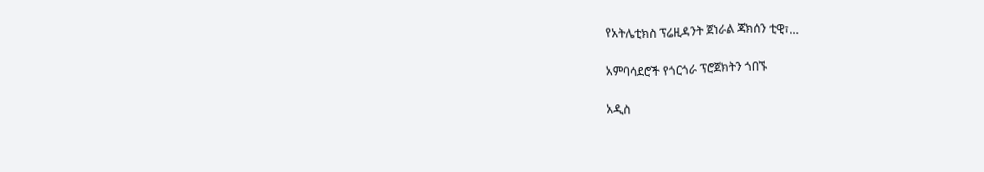የአትሌቲክስ ፕሬዚዳንት ጀነራል ጃክሰን ቲዊ፣…

አምባሳደሮች የጎርጎራ ፕሮጀክትን ጎበኙ

አዲስ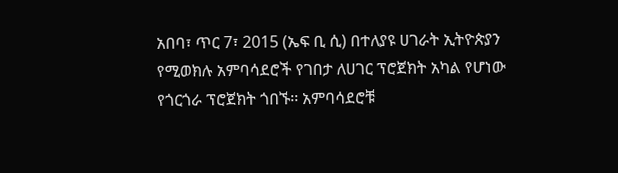አበባ፣ ጥር 7፣ 2015 (ኤፍ ቢ ሲ) በተለያዩ ሀገራት ኢትዮጵያን የሚወክሉ አምባሳደሮች የገበታ ለሀገር ፕሮጀክት አካል የሆነው የጎርጎራ ፕሮጀክት ጎበኙ፡፡ አምባሳደሮቹ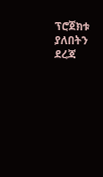ፕሮጀክቱ ያለበትን ደረጃ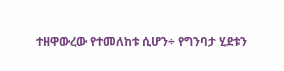ተዘዋውረው የተመለከቱ ሲሆን÷ የግንባታ ሂደቱን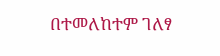በተመለከተም ገለፃ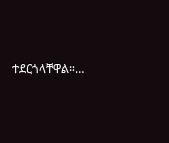ተደርጎላቸዋል።…